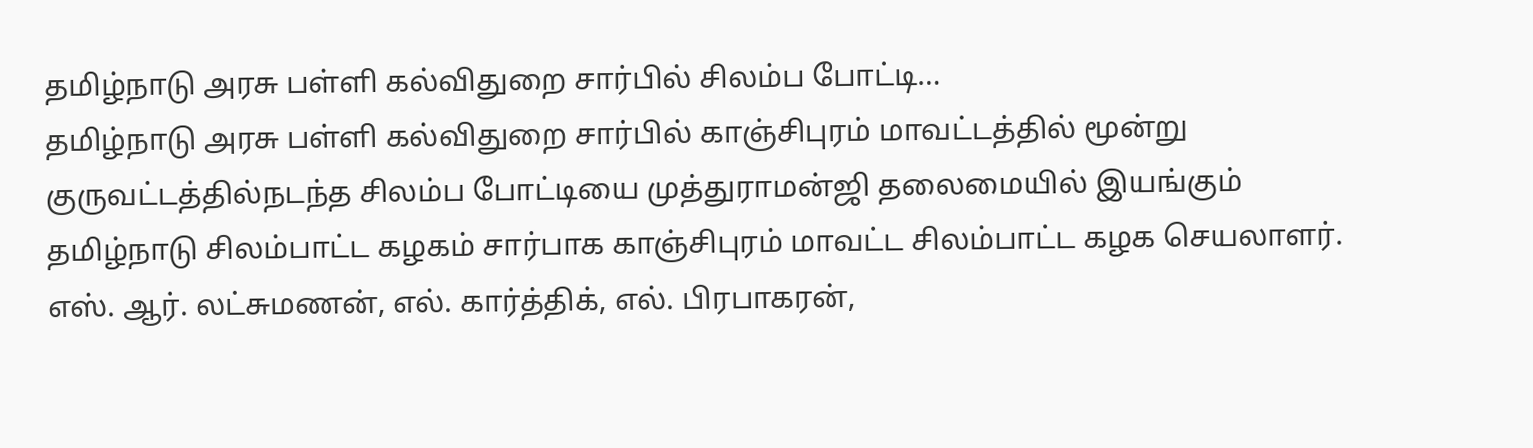தமிழ்நாடு அரசு பள்ளி கல்விதுறை சார்பில் சிலம்ப போட்டி…
தமிழ்நாடு அரசு பள்ளி கல்விதுறை சார்பில் காஞ்சிபுரம் மாவட்டத்தில் மூன்று குருவட்டத்தில்நடந்த சிலம்ப போட்டியை முத்துராமன்ஜி தலைமையில் இயங்கும் தமிழ்நாடு சிலம்பாட்ட கழகம் சார்பாக காஞ்சிபுரம் மாவட்ட சிலம்பாட்ட கழக செயலாளர். எஸ். ஆர். லட்சுமணன், எல். கார்த்திக், எல். பிரபாகரன்,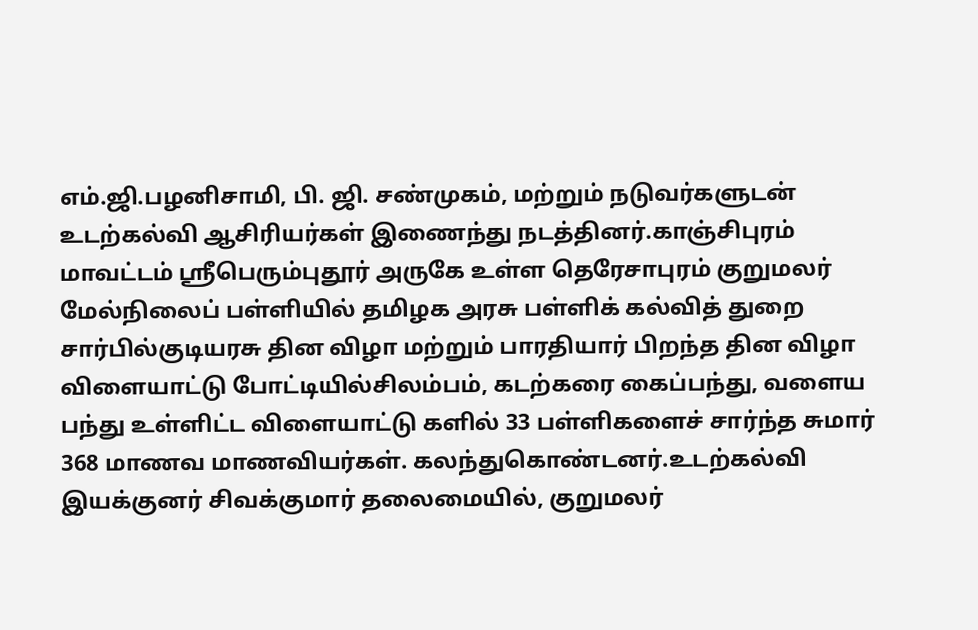எம்.ஜி.பழனிசாமி, பி. ஜி. சண்முகம், மற்றும் நடுவர்களுடன் உடற்கல்வி ஆசிரியர்கள் இணைந்து நடத்தினர்.காஞ்சிபுரம் மாவட்டம் ஸ்ரீபெரும்புதூர் அருகே உள்ள தெரேசாபுரம் குறுமலர் மேல்நிலைப் பள்ளியில் தமிழக அரசு பள்ளிக் கல்வித் துறை சார்பில்குடியரசு தின விழா மற்றும் பாரதியார் பிறந்த தின விழா விளையாட்டு போட்டியில்சிலம்பம், கடற்கரை கைப்பந்து, வளைய பந்து உள்ளிட்ட விளையாட்டு களில் 33 பள்ளிகளைச் சார்ந்த சுமார் 368 மாணவ மாணவியர்கள். கலந்துகொண்டனர்.உடற்கல்வி இயக்குனர் சிவக்குமார் தலைமையில், குறுமலர்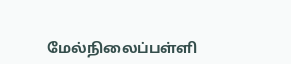மேல்நிலைப்பள்ளி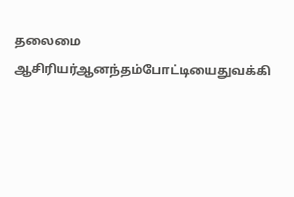தலைமை ஆசிரியர்ஆனந்தம்போட்டியைதுவக்கி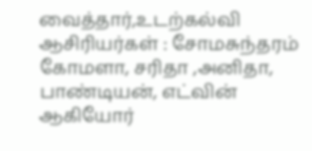வைத்தார்,உடற்கல்வி ஆசிரியர்கள் : சோமசுந்தரம் கோமளா, சரிதா ,அனிதா, பாண்டியன், எட்வின் ஆகியோர்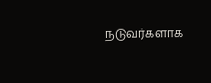நடுவர்களாக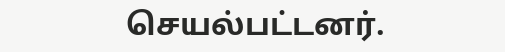செயல்பட்டனர்.